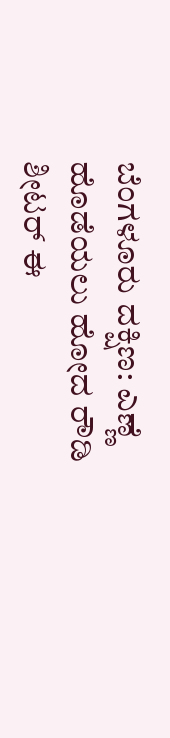ಬೆಂಗಳೂರು ದಕ್ಷಿಣ: ಎಣ್ಣೆ ಹೊಡೆಯಲು ಹೋದ ರೌಡಿ ಶೀಟರ್ ಈ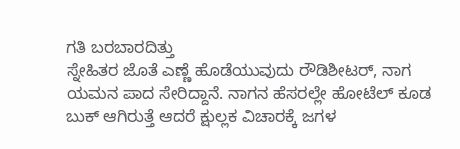ಗತಿ ಬರಬಾರದಿತ್ತು
ಸ್ನೇಹಿತರ ಜೊತೆ ಎಣ್ಣೆ ಹೊಡೆಯುವುದು ರೌಡಿಶೀಟರ್, ನಾಗ ಯಮನ ಪಾದ ಸೇರಿದ್ದಾನೆ. ನಾಗನ ಹೆಸರಲ್ಲೇ ಹೋಟೆಲ್ ಕೂಡ ಬುಕ್ ಆಗಿರುತ್ತೆ ಆದರೆ ಕ್ಷುಲ್ಲಕ ವಿಚಾರಕ್ಕೆ ಜಗಳ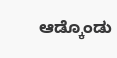ಆಡ್ಕೊಂಡು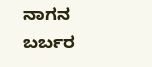ನಾಗನ ಬರ್ಬರ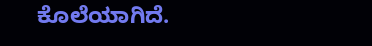ಕೊಲೆಯಾಗಿದೆ.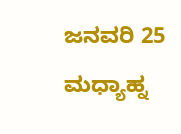ಜನವರಿ 25 ಮಧ್ಯಾಹ್ನ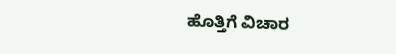ಹೊತ್ತಿಗೆ ವಿಚಾರ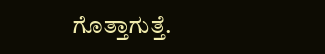ಗೊತ್ತಾಗುತ್ತೆ.